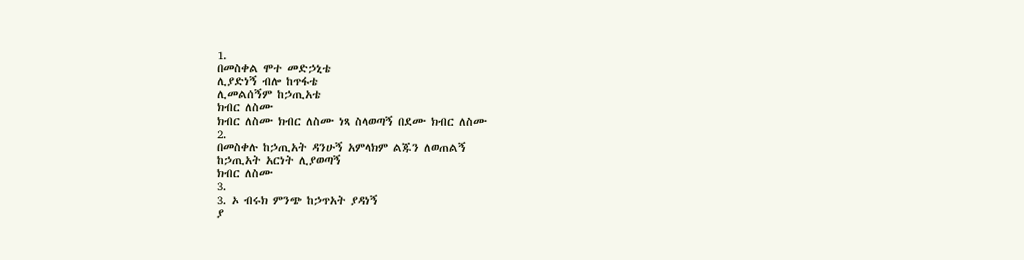1.
በመስቀል ሞተ መድኃኒቴ
ሊያድነኝ ብሎ ከጥፋቴ
ሊመልሰኝም ከኃጢአቴ
ክብር ለስሙ
ክብር ለስሙ ክብር ለስሙ ነጻ ስላወጣኝ በደሙ ክብር ለስሙ
2.
በመስቀሉ ከኃጢአት ዳንሁኝ አምላክም ልጁን ለወጠልኝ
ከኃጢአት አርነት ሊያወጣኝ
ክብር ለስሙ
3.
3. ኦ ብሩክ ምንጭ ከኃጥአት ያዳነኝ
ያ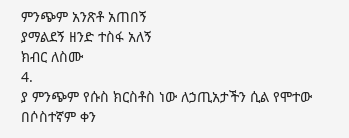ምንጭም አንጽቶ አጠበኝ
ያማልደኝ ዘንድ ተስፋ አለኝ
ክብር ለስሙ
4.
ያ ምንጭም የሱስ ክርስቶስ ነው ለኃጢአታችን ሲል የሞተው
በሶስተኛም ቀን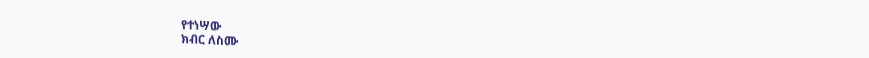የተነሣው
ክብር ለስሙ